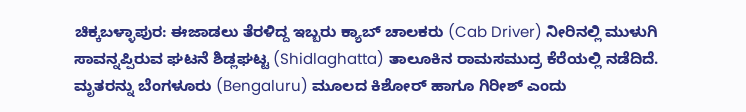ಚಿಕ್ಕಬಳ್ಳಾಪುರ: ಈಜಾಡಲು ತೆರಳಿದ್ದ ಇಬ್ಬರು ಕ್ಯಾಬ್ ಚಾಲಕರು (Cab Driver) ನೀರಿನಲ್ಲಿ ಮುಳುಗಿ ಸಾವನ್ನಪ್ಪಿರುವ ಘಟನೆ ಶಿಡ್ಲಘಟ್ಟ (Shidlaghatta) ತಾಲೂಕಿನ ರಾಮಸಮುದ್ರ ಕೆರೆಯಲ್ಲಿ ನಡೆದಿದೆ.
ಮೃತರನ್ನು ಬೆಂಗಳೂರು (Bengaluru) ಮೂಲದ ಕಿಶೋರ್ ಹಾಗೂ ಗಿರೀಶ್ ಎಂದು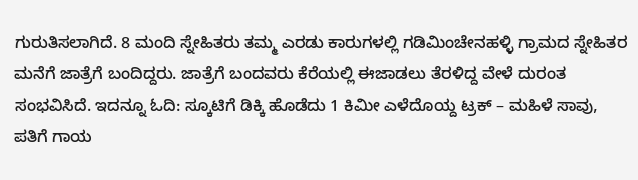ಗುರುತಿಸಲಾಗಿದೆ. 8 ಮಂದಿ ಸ್ನೇಹಿತರು ತಮ್ಮ ಎರಡು ಕಾರುಗಳಲ್ಲಿ ಗಡಿಮಿಂಚೇನಹಳ್ಳಿ ಗ್ರಾಮದ ಸ್ನೇಹಿತರ ಮನೆಗೆ ಜಾತ್ರೆಗೆ ಬಂದಿದ್ದರು. ಜಾತ್ರೆಗೆ ಬಂದವರು ಕೆರೆಯಲ್ಲಿ ಈಜಾಡಲು ತೆರಳಿದ್ದ ವೇಳೆ ದುರಂತ ಸಂಭವಿಸಿದೆ. ಇದನ್ನೂ ಓದಿ: ಸ್ಕೂಟಿಗೆ ಡಿಕ್ಕಿ ಹೊಡೆದು 1 ಕಿಮೀ ಎಳೆದೊಯ್ದ ಟ್ರಕ್ – ಮಹಿಳೆ ಸಾವು, ಪತಿಗೆ ಗಾಯ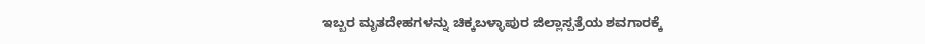ಇಬ್ಬರ ಮೃತದೇಹಗಳನ್ನು ಚಿಕ್ಕಬಳ್ಳಾಪುರ ಜಿಲ್ಲಾಸ್ಪತ್ರೆಯ ಶವಗಾರಕ್ಕೆ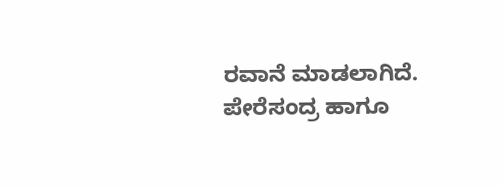ರವಾನೆ ಮಾಡಲಾಗಿದೆ. ಪೇರೆಸಂದ್ರ ಹಾಗೂ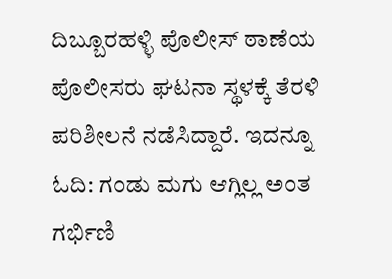ದಿಬ್ಬೂರಹಳ್ಳಿ ಪೊಲೀಸ್ ಠಾಣೆಯ ಪೊಲೀಸರು ಘಟನಾ ಸ್ಥಳಕ್ಕೆ ತೆರಳಿ ಪರಿಶೀಲನೆ ನಡೆಸಿದ್ದಾರೆ. ಇದನ್ನೂ ಓದಿ: ಗಂಡು ಮಗು ಆಗ್ಲಿಲ್ಲ ಅಂತ ಗರ್ಭಿಣಿ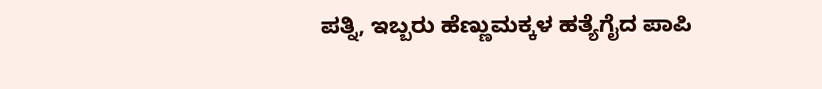ಪತ್ನಿ, ಇಬ್ಬರು ಹೆಣ್ಣುಮಕ್ಕಳ ಹತ್ಯೆಗೈದ ಪಾಪಿ